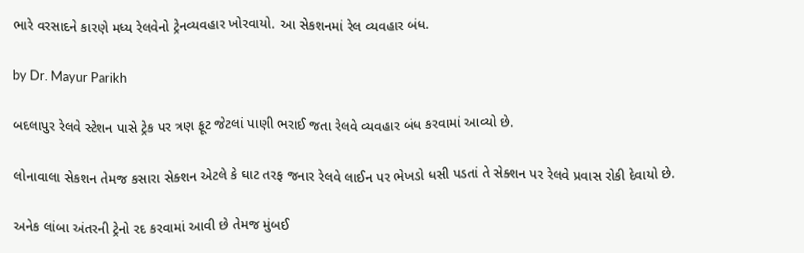ભારે વરસાદને કારણે મધ્ય રેલવેનો ટ્રેનવ્યવહાર ખોરવાયો. આ સેકશનમાં રેલ વ્યવહાર બંધ.

by Dr. Mayur Parikh

બદલાપુર રેલવે સ્ટેશન પાસે ટ્રેક પર ત્રણ ફૂટ જેટલાં પાણી ભરાઈ જતા રેલવે વ્યવહાર બંધ કરવામાં આવ્યો છે.

લોનાવાલા સેકશન તેમજ કસારા સેક્શન એટલે કે ઘાટ તરફ જનાર રેલવે લાઈન પર ભેખડો ધસી પડતાં તે સેક્શન પર રેલવે પ્રવાસ રોકી દેવાયો છે.

અનેક લાંબા અંતરની ટ્રેનો રદ કરવામાં આવી છે તેમજ મુંબઈ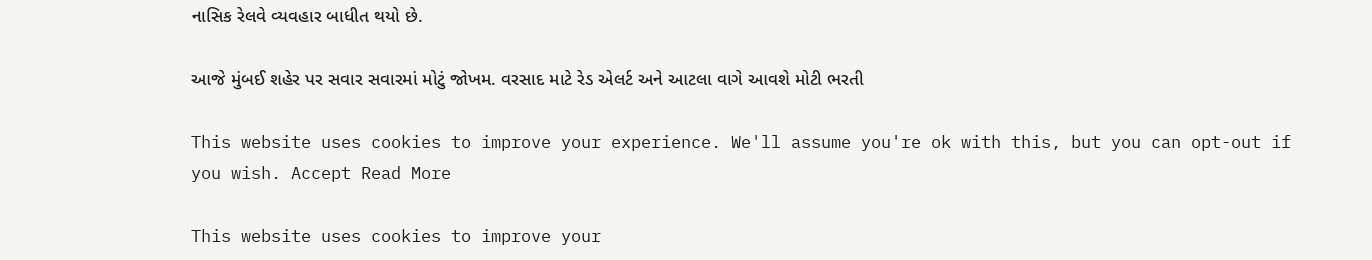નાસિક રેલવે વ્યવહાર બાધીત થયો છે.

આજે મુંબઈ શહેર પર સવાર સવારમાં મોટું જોખમ. વરસાદ માટે રેડ એલર્ટ અને આટલા વાગે આવશે મોટી ભરતી

This website uses cookies to improve your experience. We'll assume you're ok with this, but you can opt-out if you wish. Accept Read More

This website uses cookies to improve your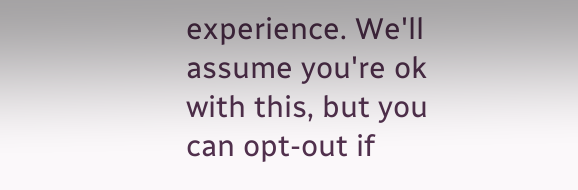experience. We'll assume you're ok with this, but you can opt-out if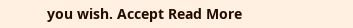you wish. Accept Read More